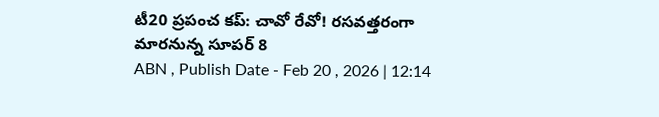టీ20 ప్రపంచ కప్: చావో రేవో! రసవత్తరంగా మారనున్న సూపర్ 8
ABN , Publish Date - Feb 20 , 2026 | 12:14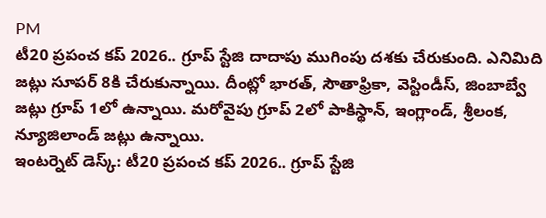PM
టీ20 ప్రపంచ కప్ 2026.. గ్రూప్ స్టేజి దాదాపు ముగింపు దశకు చేరుకుంది. ఎనిమిది జట్లు సూపర్ 8కి చేరుకున్నాయి. దీంట్లో భారత్, సౌతాఫ్రికా, వెస్టిండీస్, జింబాబ్వే జట్లు గ్రూప్ 1లో ఉన్నాయి. మరోవైపు గ్రూప్ 2లో పాకిస్థాన్, ఇంగ్లాండ్, శ్రీలంక, న్యూజిలాండ్ జట్లు ఉన్నాయి.
ఇంటర్నెట్ డెస్క్: టీ20 ప్రపంచ కప్ 2026.. గ్రూప్ స్టేజి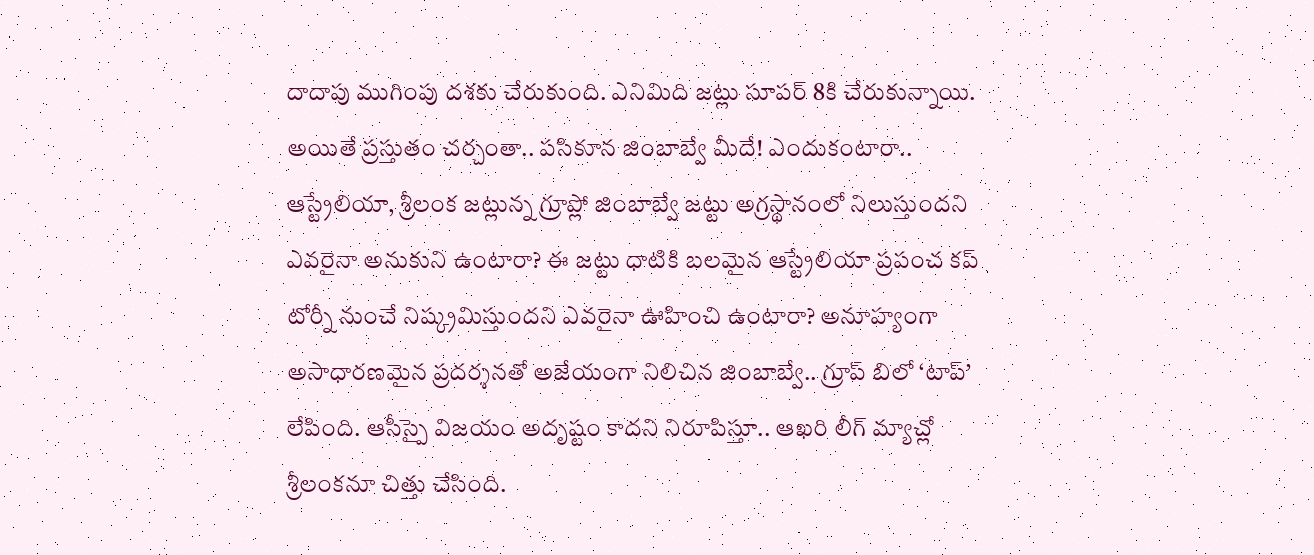దాదాపు ముగింపు దశకు చేరుకుంది. ఎనిమిది జట్లు సూపర్ 8కి చేరుకున్నాయి. అయితే ప్రస్తుతం చర్చంతా.. పసికూన జింబాబ్వే మీదే! ఎందుకంటారా.. ఆస్ట్రేలియా, శ్రీలంక జట్లున్న గ్రూప్లో జింబాబ్వే జట్టు అగ్రస్థానంలో నిలుస్తుందని ఎవరైనా అనుకుని ఉంటారా? ఈ జట్టు ధాటికి బలమైన ఆస్ట్రేలియా ప్రపంచ కప్ టోర్నీ నుంచే నిష్క్రమిస్తుందని ఎవరైనా ఊహించి ఉంటారా? అనూహ్యంగా అసాధారణమైన ప్రదర్శనతో అజేయంగా నిలిచిన జింబాబ్వే.. గ్రూప్ బిలో ‘టాప్’ లేపింది. ఆసీస్పై విజయం అదృష్టం కాదని నిరూపిస్తూ.. ఆఖరి లీగ్ మ్యాచ్లో శ్రీలంకనూ చిత్తు చేసింది.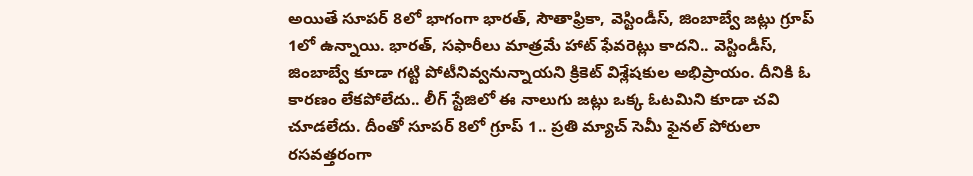అయితే సూపర్ 8లో భాగంగా భారత్, సౌతాఫ్రికా, వెస్టిండీస్, జింబాబ్వే జట్లు గ్రూప్ 1లో ఉన్నాయి. భారత్, సఫారీలు మాత్రమే హాట్ ఫేవరెట్లు కాదని.. వెస్టిండీస్, జింబాబ్వే కూడా గట్టి పోటీనివ్వనున్నాయని క్రికెట్ విశ్లేషకుల అభిప్రాయం. దీనికి ఓ కారణం లేకపోలేదు.. లీగ్ స్టేజిలో ఈ నాలుగు జట్లు ఒక్క ఓటమిని కూడా చవి చూడలేదు. దీంతో సూపర్ 8లో గ్రూప్ 1.. ప్రతి మ్యాచ్ సెమీ ఫైనల్ పోరులా రసవత్తరంగా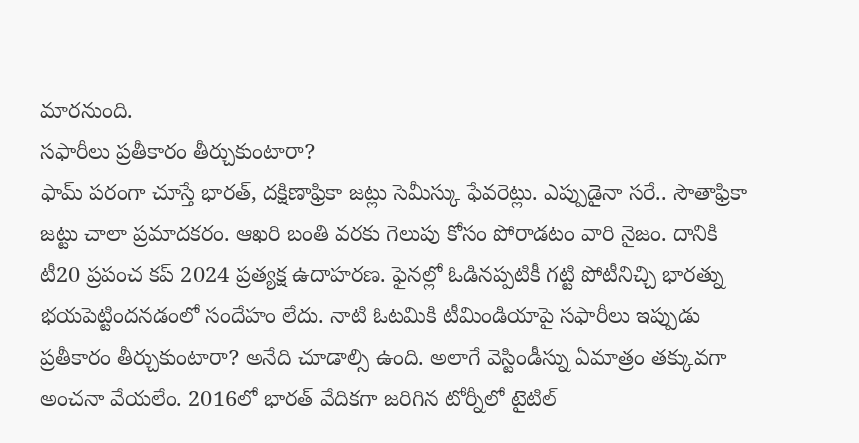మారనుంది.
సఫారీలు ప్రతీకారం తీర్చుకుంటారా?
ఫామ్ పరంగా చూస్తే భారత్, దక్షిణాఫ్రికా జట్లు సెమీస్కు ఫేవరెట్లు. ఎప్పుడైనా సరే.. సౌతాఫ్రికా జట్టు చాలా ప్రమాదకరం. ఆఖరి బంతి వరకు గెలుపు కోసం పోరాడటం వారి నైజం. దానికి టీ20 ప్రపంచ కప్ 2024 ప్రత్యక్ష ఉదాహరణ. ఫైనల్లో ఓడినప్పటికీ గట్టి పోటీనిచ్చి భారత్ను భయపెట్టిందనడంలో సందేహం లేదు. నాటి ఓటమికి టీమిండియాపై సఫారీలు ఇప్పుడు ప్రతీకారం తీర్చుకుంటారా? అనేది చూడాల్సి ఉంది. అలాగే వెస్టిండీస్ను ఏమాత్రం తక్కువగా అంచనా వేయలేం. 2016లో భారత్ వేదికగా జరిగిన టోర్నీలో టైటిల్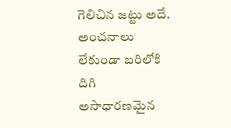గెలిచిన జట్టు అదే. అంచనాలు లేకుండా బరిలోకి దిగి అసాధారణమైన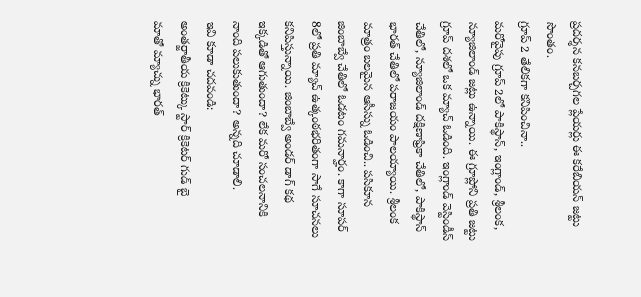ప్రదర్శన కనబర్చగల ప్లేయర్లు ఈ కరేబియన్ జట్టు సొంతం.
గ్రూప్ 2 తేలికగా కనిపించినా..
మరోవైపు గ్రూప్ 2లో పాకిస్థాన్, ఇంగ్లాండ్, శ్రీలంక, న్యూజిలాండ్ జట్లు ఉన్నాయి. ఈ గ్రూప్లోని ప్రతి జట్టు గ్రూప్ దశలో ఒక మ్యాచ్ ఓడింది. ఇంగ్లాండ్ వెస్టిండీస్ చేతిలో, న్యూజిలాండ్ దక్షిణాఫ్రికా చేతిలో, పాకిస్థాన్ భారత్ చేతిలో పరాజయం పాలయ్యాయి. శ్రీలంక మాత్రం బలమైన ఆసీస్ను ఓడించి.. పసికూన జింబాబ్వే చేతిలో ఓడటం గమనార్హం. కాగా సూపర్ 8లో ప్రతి మ్యాచ్ ఉత్కంఠభరితంగా సాగే సూచనలు కనిపిస్తున్నాయి. జింబాబ్వే అండర్ డాగ్ కథ ఇక్కడితో ఆగుతుందా? లేక మరో సంచలనానికి నాంది పలుకుతుందా? అన్నది చూడాలి.
ఇవి కూడా చదవండి:
అంతర్జాతీయ క్రికెట్కు స్టార్ క్రికెటర్ గుడ్ బై
మాతో మ్యాచ్ను భారత్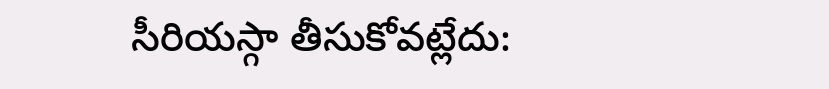సీరియస్గా తీసుకోవట్లేదు: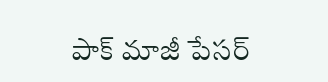పాక్ మాజీ పేసర్